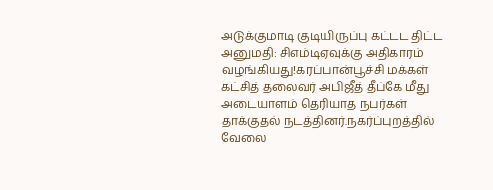அடுக்குமாடி குடியிருப்பு கட்டட திட்ட அனுமதி: சிஎம்டிஏவுக்கு அதிகாரம் வழங்கியது!கரப்பான்பூச்சி மக்கள் கட்சித் தலைவர் அபிஜீத் தீப்கே மீது அடையாளம் தெரியாத நபர்கள் தாக்குதல் நடத்தினர்.நகர்ப்புறத்தில் வேலை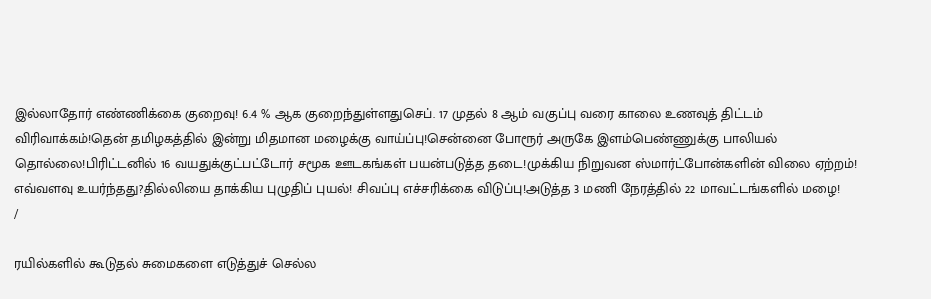இல்லாதோர் எண்ணிக்கை குறைவு! 6.4 % ஆக குறைந்துள்ளதுசெப். 17 முதல் 8 ஆம் வகுப்பு வரை காலை உணவுத் திட்டம் விரிவாக்கம்!தென் தமிழகத்தில் இன்று மிதமான மழைக்கு வாய்ப்பு!சென்னை போரூர் அருகே இளம்பெண்ணுக்கு பாலியல் தொல்லை!பிரிட்டனில் 16 வயதுக்குட்பட்டோர் சமூக ஊடகங்கள் பயன்படுத்த தடை!முக்கிய நிறுவன ஸ்மார்ட்போன்களின் விலை ஏற்றம்! எவ்வளவு உயர்ந்தது?தில்லியை தாக்கிய புழுதிப் புயல்! சிவப்பு எச்சரிக்கை விடுப்பு!அடுத்த 3 மணி நேரத்தில் 22 மாவட்டங்களில் மழை!
/

ரயில்களில் கூடுதல் சுமைகளை எடுத்துச் செல்ல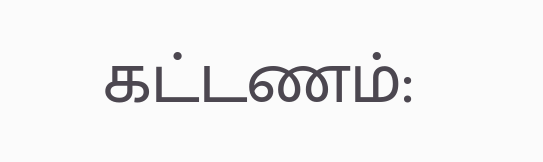கட்டணம்: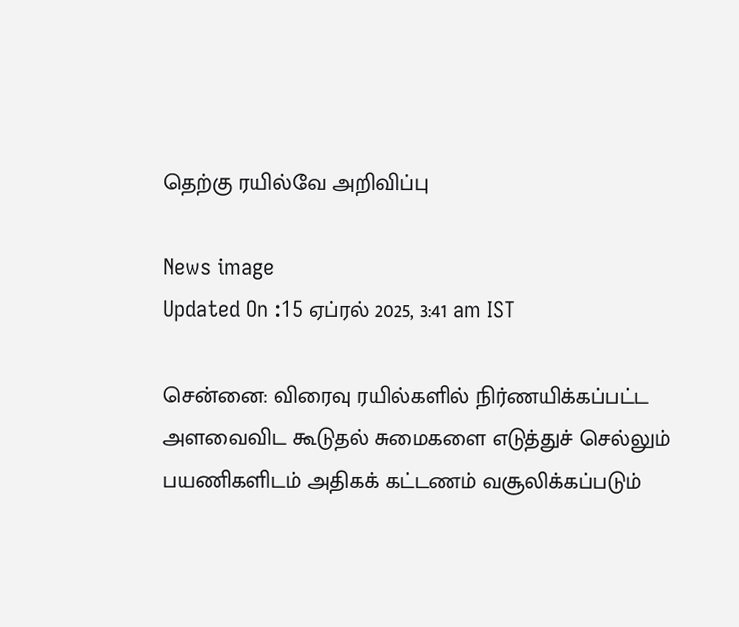தெற்கு ரயில்வே அறிவிப்பு

News image
Updated On :15 ஏப்ரல் 2025, 3:41 am IST

சென்னை: விரைவு ரயில்களில் நிர்ணயிக்கப்பட்ட அளவைவிட கூடுதல் சுமைகளை எடுத்துச் செல்லும் பயணிகளிடம் அதிகக் கட்டணம் வசூலிக்கப்படும்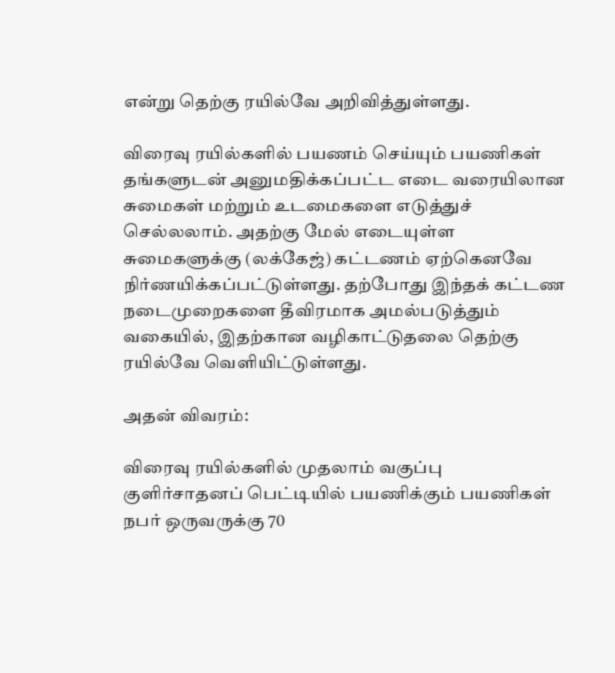என்று தெற்கு ரயில்வே அறிவித்துள்ளது.

விரைவு ரயில்களில் பயணம் செய்யும் பயணிகள் தங்களுடன் அனுமதிக்கப்பட்ட எடை வரையிலான சுமைகள் மற்றும் உடமைகளை எடுத்துச் செல்லலாம். அதற்கு மேல் எடையுள்ள சுமைகளுக்கு (லக்கேஜ்) கட்டணம் ஏற்கெனவே நிர்ணயிக்கப்பட்டுள்ளது. தற்போது இந்தக் கட்டண நடைமுறைகளை தீவிரமாக அமல்படுத்தும் வகையில், இதற்கான வழிகாட்டுதலை தெற்கு ரயில்வே வெளியிட்டுள்ளது.

அதன் விவரம்:

விரைவு ரயில்களில் முதலாம் வகுப்பு குளிர்சாதனப் பெட்டியில் பயணிக்கும் பயணிகள் நபர் ஒருவருக்கு 70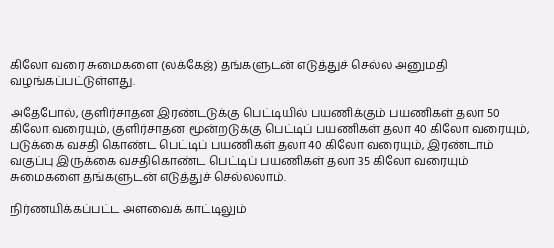கிலோ வரை சுமைகளை (லக்கேஜ்) தங்களுடன் எடுத்துச் செல்ல அனுமதி வழங்கப்பட்டுள்ளது.

அதேபோல், குளிர்சாதன இரண்டடுக்கு பெட்டியில் பயணிக்கும் பயணிகள் தலா 50 கிலோ வரையும், குளிர்சாதன மூன்றடுக்கு பெட்டிப் பயணிகள் தலா 40 கிலோ வரையும், படுக்கை வசதி கொண்ட பெட்டிப் பயணிகள் தலா 40 கிலோ வரையும், இரண்டாம் வகுப்பு இருக்கை வசதிகொண்ட பெட்டிப் பயணிகள் தலா 35 கிலோ வரையும் சுமைகளை தங்களுடன் எடுத்துச் செல்லலாம்.

நிர்ணயிக்கப்பட்ட அளவைக் காட்டிலும்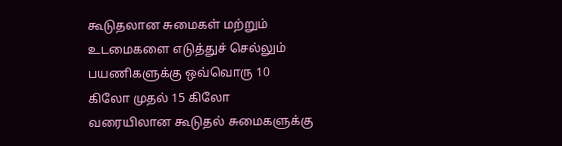கூடுதலான சுமைகள் மற்றும் உடமைகளை எடுத்துச் செல்லும் பயணிகளுக்கு ஒவ்வொரு 10 கிலோ முதல் 15 கிலோ வரையிலான கூடுதல் சுமைகளுக்கு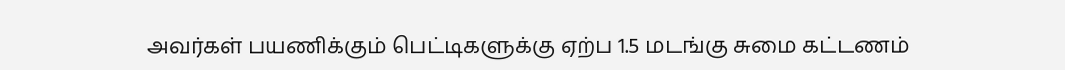அவர்கள் பயணிக்கும் பெட்டிகளுக்கு ஏற்ப 1.5 மடங்கு சுமை கட்டணம்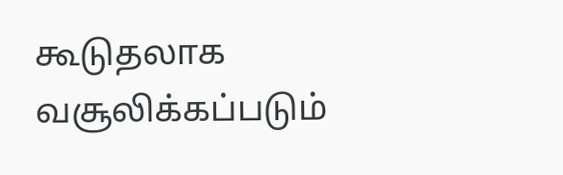கூடுதலாக வசூலிக்கப்படும்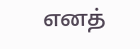எனத்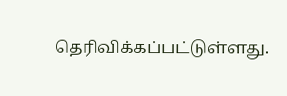தெரிவிக்கப்பட்டுள்ளது.